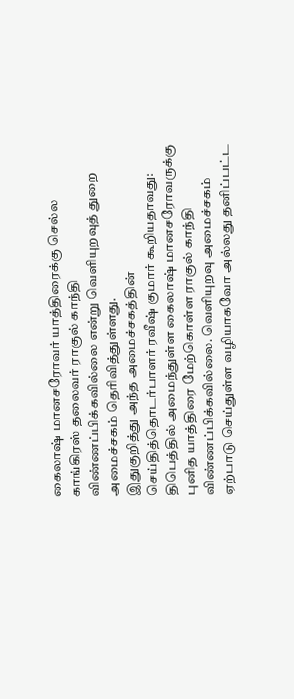கைலாஷ் மானசரோவர் யாத்திரைக்கு செல்ல காங்கிரஸ் தலைவர் ராகுல் காந்தி விண்ணப்பிக்கவில்லை என்று வெளியுறவுத் துறை அமைச்சகம் தெரிவித்துள்ளது.
இதுகுறித்து அந்த அமைச்சகத்தின் செய்தித்தொடர்பாளர் ரவீஷ் குமார் கூறியதாவது:
திபெத்தில் அமைந்துள்ள கைலாஷ் மானசரோவருக்கு புனித யாத்திரை மேற்கொள்ள ராகுல் காந்தி விண்ணப்பிக்கவில்லை. வெளியுறவு அமைச்சகம் ஏற்பாடு செய்துள்ள வழியாகவோ அல்லது தனிப்பட்ட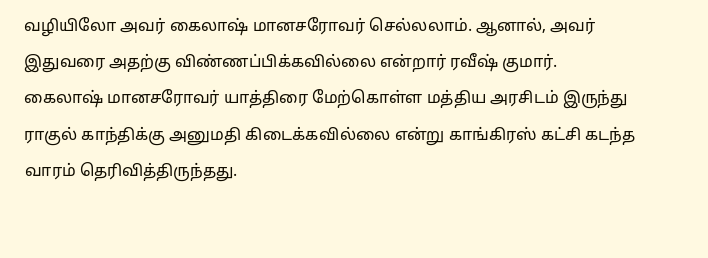வழியிலோ அவர் கைலாஷ் மானசரோவர் செல்லலாம். ஆனால், அவர் இதுவரை அதற்கு விண்ணப்பிக்கவில்லை என்றார் ரவீஷ் குமார்.
கைலாஷ் மானசரோவர் யாத்திரை மேற்கொள்ள மத்திய அரசிடம் இருந்து ராகுல் காந்திக்கு அனுமதி கிடைக்கவில்லை என்று காங்கிரஸ் கட்சி கடந்த வாரம் தெரிவித்திருந்தது.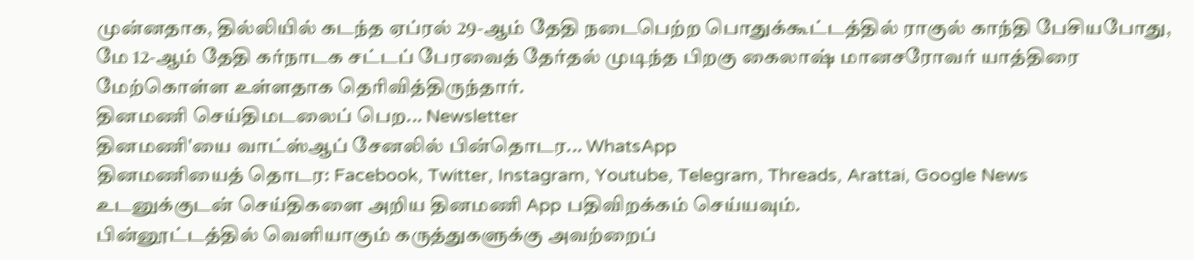முன்னதாக, தில்லியில் கடந்த ஏப்ரல் 29-ஆம் தேதி நடைபெற்ற பொதுக்கூட்டத்தில் ராகுல் காந்தி பேசியபோது, மே 12-ஆம் தேதி கர்நாடக சட்டப் பேரவைத் தேர்தல் முடிந்த பிறகு கைலாஷ் மானசரோவர் யாத்திரை மேற்கொள்ள உள்ளதாக தெரிவித்திருந்தார்.
தினமணி செய்திமடலைப் பெற... Newsletter
தினமணி'யை வாட்ஸ்ஆப் சேனலில் பின்தொடர... WhatsApp
தினமணியைத் தொடர: Facebook, Twitter, Instagram, Youtube, Telegram, Threads, Arattai, Google News
உடனுக்குடன் செய்திகளை அறிய தினமணி App பதிவிறக்கம் செய்யவும்.
பின்னூட்டத்தில் வெளியாகும் கருத்துகளுக்கு அவற்றைப்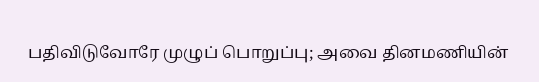பதிவிடுவோரே முழுப் பொறுப்பு; அவை தினமணியின்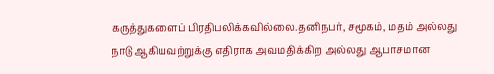கருத்துகளைப் பிரதிபலிக்கவில்லை.தனிநபர், சமூகம், மதம் அல்லது நாடு ஆகியவற்றுக்கு எதிராக அவமதிக்கிற அல்லது ஆபாசமான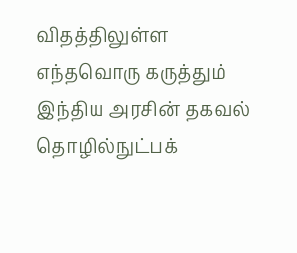விதத்திலுள்ள எந்தவொரு கருத்தும் இந்திய அரசின் தகவல் தொழில்நுட்பக்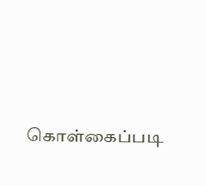கொள்கைப்படி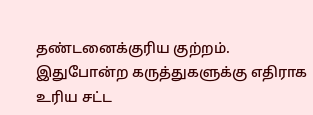தண்டனைக்குரிய குற்றம். இதுபோன்ற கருத்துகளுக்கு எதிராக உரிய சட்ட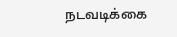நடவடிக்கை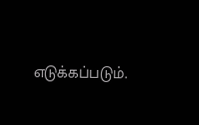எடுக்கப்படும்.